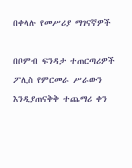በቀላሉ የመሥሪያ ማገናኛዎች

በቦምብ ፍንዳታ ተጠርጣሪዎች ፖሊስ የምርመራ ሥራውን እንዲያጠናቅቅ ተጨማሪ ቀን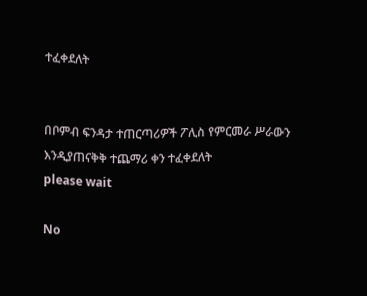ተፈቀደለት


በቦምብ ፍንዳታ ተጠርጣሪዎች ፖሊስ የምርመራ ሥራውን እንዲያጠናቅቅ ተጨማሪ ቀን ተፈቀደለት
please wait

No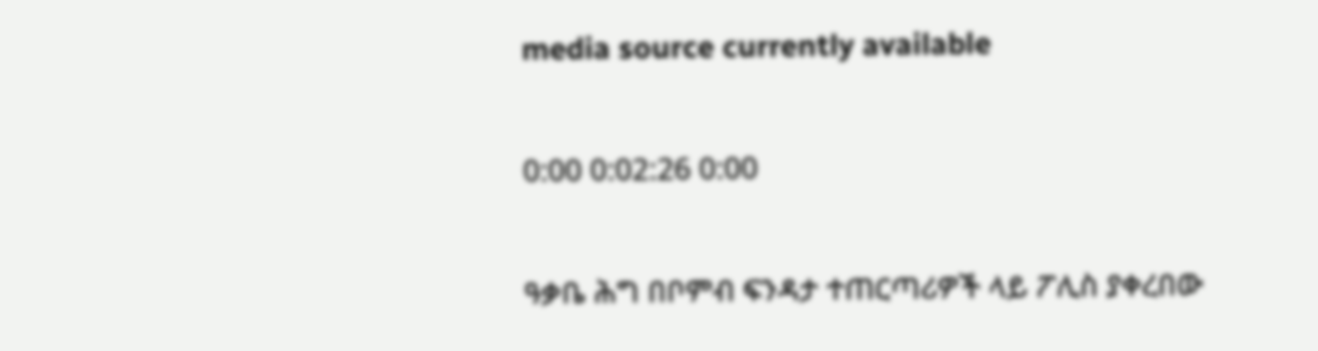media source currently available

0:00 0:02:26 0:00

ዓቃቤ ሕግ በቦምብ ፍንዳታ ተጠርጣሪዎች ላይ ፖሊስ ያቀረበው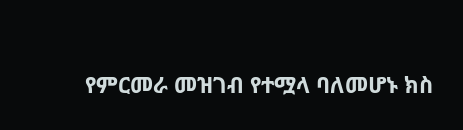የምርመራ መዝገብ የተሟላ ባለመሆኑ ክስ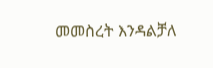መመስረት እንዳልቻለ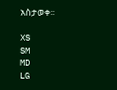አስታወቀ፡፡

XS
SM
MD
LG